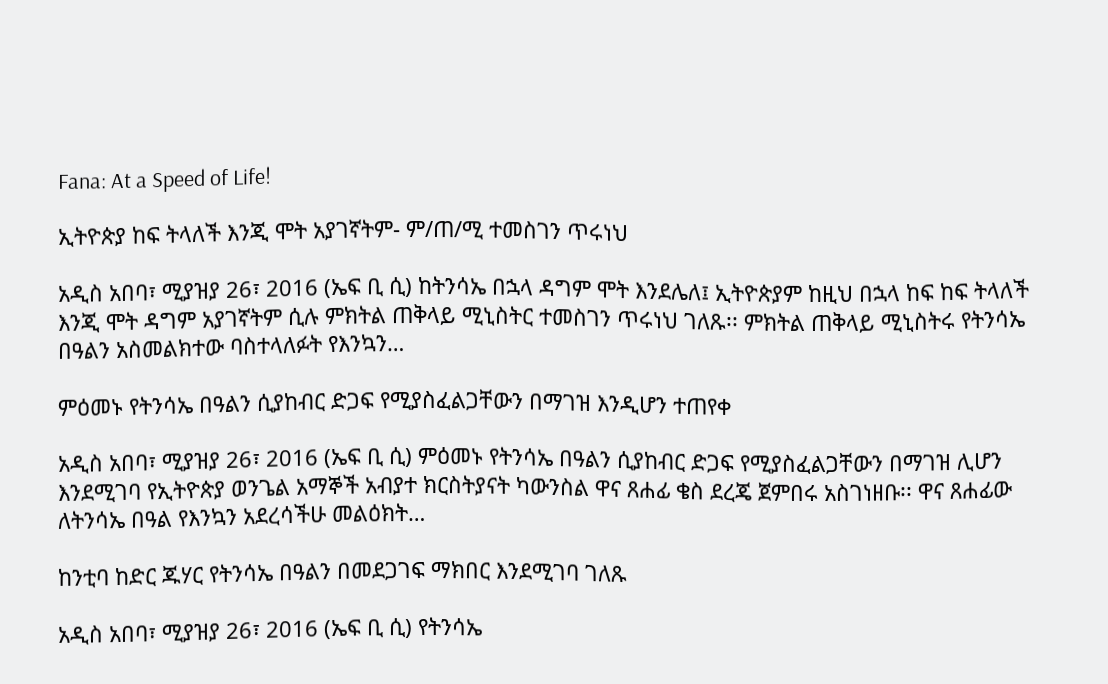Fana: At a Speed of Life!

ኢትዮጵያ ከፍ ትላለች እንጂ ሞት አያገኛትም- ም/ጠ/ሚ ተመስገን ጥሩነህ

አዲስ አበባ፣ ሚያዝያ 26፣ 2016 (ኤፍ ቢ ሲ) ከትንሳኤ በኋላ ዳግም ሞት እንደሌለ፤ ኢትዮጵያም ከዚህ በኋላ ከፍ ከፍ ትላለች እንጂ ሞት ዳግም አያገኛትም ሲሉ ምክትል ጠቅላይ ሚኒስትር ተመስገን ጥሩነህ ገለጹ፡፡ ምክትል ጠቅላይ ሚኒስትሩ የትንሳኤ በዓልን አስመልክተው ባስተላለፉት የእንኳን…

ምዕመኑ የትንሳኤ በዓልን ሲያከብር ድጋፍ የሚያስፈልጋቸውን በማገዝ እንዲሆን ተጠየቀ

አዲስ አበባ፣ ሚያዝያ 26፣ 2016 (ኤፍ ቢ ሲ) ምዕመኑ የትንሳኤ በዓልን ሲያከብር ድጋፍ የሚያስፈልጋቸውን በማገዝ ሊሆን እንደሚገባ የኢትዮጵያ ወንጌል አማኞች አብያተ ክርስትያናት ካውንስል ዋና ጸሐፊ ቄስ ደረጄ ጀምበሩ አስገነዘቡ፡፡ ዋና ጸሐፊው ለትንሳኤ በዓል የእንኳን አደረሳችሁ መልዕክት…

ከንቲባ ከድር ጁሃር የትንሳኤ በዓልን በመደጋገፍ ማክበር እንደሚገባ ገለጹ

አዲስ አበባ፣ ሚያዝያ 26፣ 2016 (ኤፍ ቢ ሲ) የትንሳኤ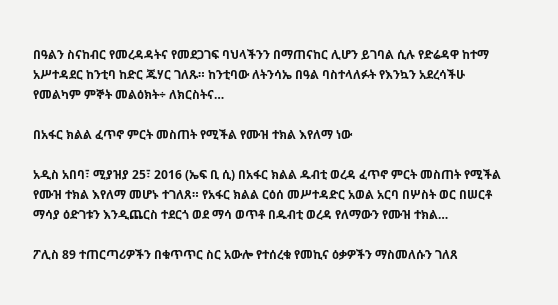በዓልን ስናከብር የመረዳዳትና የመደጋገፍ ባህላችንን በማጠናከር ሊሆን ይገባል ሲሉ የድሬዳዋ ከተማ አሥተዳደር ከንቲባ ከድር ጁሃር ገለጹ። ከንቲባው ለትንሳኤ በዓል ባስተላለፉት የእንኳን አደረሳችሁ የመልካም ምኞት መልዕክት÷ ለክርስትና…

በአፋር ክልል ፈጥኖ ምርት መስጠት የሚችል የሙዝ ተክል እየለማ ነው

አዲስ አበባ፣ ሚያዝያ 25፣ 2016 (ኤፍ ቢ ሲ) በአፋር ክልል ዱብቲ ወረዳ ፈጥኖ ምርት መስጠት የሚችል የሙዝ ተክል እየለማ መሆኑ ተገለጸ። የአፋር ክልል ርዕሰ መሥተዳድር አወል አርባ በሦስት ወር በሠርቶ ማሳያ ዕድገቱን እንዲጨርስ ተደርጎ ወደ ማሳ ወጥቶ በዱብቲ ወረዳ የለማውን የሙዝ ተክል…

ፖሊስ 89 ተጠርጣሪዎችን በቁጥጥር ስር አውሎ የተሰረቁ የመኪና ዕቃዎችን ማስመለሱን ገለጸ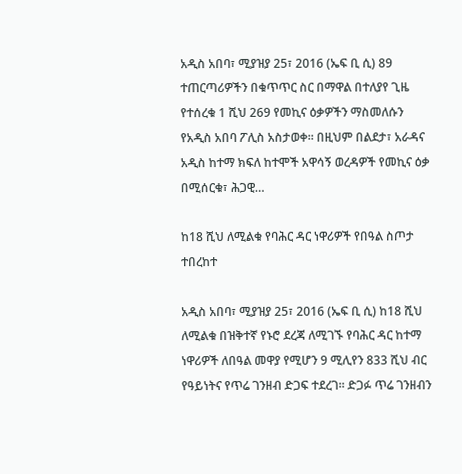አዲስ አበባ፣ ሚያዝያ 25፣ 2016 (ኤፍ ቢ ሲ) 89 ተጠርጣሪዎችን በቁጥጥር ስር በማዋል በተለያየ ጊዜ የተሰረቁ 1 ሺህ 269 የመኪና ዕቃዎችን ማስመለሱን የአዲስ አበባ ፖሊስ አስታወቀ፡፡ በዚህም በልደታ፣ አራዳና አዲስ ከተማ ክፍለ ከተሞች አዋሳኝ ወረዳዎች የመኪና ዕቃ በሚሰርቁ፣ ሕጋዊ…

ከ18 ሺህ ለሚልቁ የባሕር ዳር ነዋሪዎች የበዓል ስጦታ ተበረከተ

አዲስ አበባ፣ ሚያዝያ 25፣ 2016 (ኤፍ ቢ ሲ) ከ18 ሺህ ለሚልቁ በዝቅተኛ የኑሮ ደረጃ ለሚገኙ የባሕር ዳር ከተማ ነዋሪዎች ለበዓል መዋያ የሚሆን 9 ሚሊየን 833 ሺህ ብር የዓይነትና የጥሬ ገንዘብ ድጋፍ ተደረገ፡፡ ድጋፉ ጥሬ ገንዘብን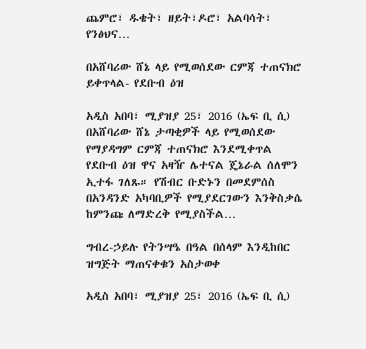ጨምሮ፣ ዱቄት፣ ዘይት፣ዶሮ፣ አልባሳት፣ የንፅህና…

በአሸባሪው ሸኔ ላይ የሚወሰደው ርምጃ ተጠናክሮ ይቀጥላል- የደቡብ ዕዝ

አዲስ አበባ፣ ሚያዝያ 25፣ 2016 (ኤፍ ቢ ሲ) በአሸባሪው ሸኔ ታጣቂዎች ላይ የሚወሰደው የማያዳግም ርምጃ ተጠናክሮ እንደሚቀጥል የደቡብ ዕዝ ዋና አዛዥ ሌተናል ጄኔራል ሰለሞን ኢተፋ ገለጹ። የሽብር ቡድኑን በመደምሰስ በአንዳንድ አካባቢዎች የሚያደርገውን እንቅስቃሴ ከምንጩ ለማድረቅ የሚያስችል…

ግብረ-ኃይሉ የትንሣዔ በዓል በሰላም እንዲከበር ዝግጅት ማጠናቀቁን አስታወቀ

አዲስ አበባ፣ ሚያዝያ 25፣ 2016 (ኤፍ ቢ ሲ)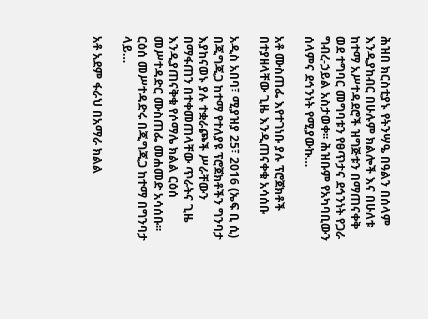ሕዝበ ክርስቲያኑ የትንሣዔ በዓልን በሰላም እንዲያከብር በሁሉም ክልሎች እና በሁለቱ ከተማ አሥተዳደሮች ዝግጅቱን በማጠናቀቅ ወደ ተግባር መግባቱን የፀጥታና ደኅንነት የጋራ ግብረ-ኃይል አስታወቀ፡፡ ሕዝቡም የአካባቢውን ሰላምና ደኅንነት የሚያውኩ…

አቶ ሙስጠፌ እየተገነቡ ያሉ ፕሮጀክቶች በተያዘላቸው ጊዜ እንዲጠናቀቁ አሳሰቡ

አዲስ አበባ፣ ሚያዝያ 25፣ 2016 (ኤፍ ቢ ሲ) በጂግጂጋ ከተማ የተለያዩ ፕሮጀክቶችን ግንባታ እያከናወኑ ያሉ ተቋራጮች ሥራቸውን በማፋጠን በተቀመጠላቸው ጥራትና ጊዜ እንዲያጠናቅቁ የሶማሌ ክልል ርዕሰ መሥተዳድር ሙስጠፌ መሐመድ አሳሰቡ፡፡ ርዕሰ መሥተዳድሩ በጂግጂጋ ከተማ በግንባታ ላይ…

አቶ አደም ፋራህ በአማራ ክልል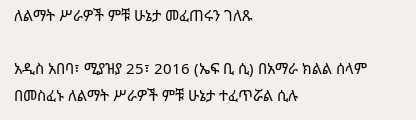ለልማት ሥራዎች ምቹ ሁኔታ መፈጠሩን ገለጹ

አዲስ አበባ፣ ሚያዝያ 25፣ 2016 (ኤፍ ቢ ሲ) በአማራ ክልል ሰላም በመስፈኑ ለልማት ሥራዎች ምቹ ሁኔታ ተፈጥሯል ሲሉ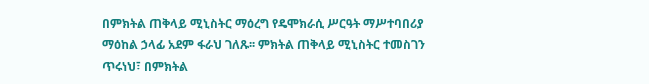በምክትል ጠቅላይ ሚኒስትር ማዕረግ የዴሞክራሲ ሥርዓት ማሥተባበሪያ ማዕከል ኃላፊ አደም ፋራህ ገለጹ፡፡ ምክትል ጠቅላይ ሚኒስትር ተመስገን ጥሩነህ፣ በምክትል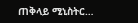ጠቅላይ ሚኒስትር…